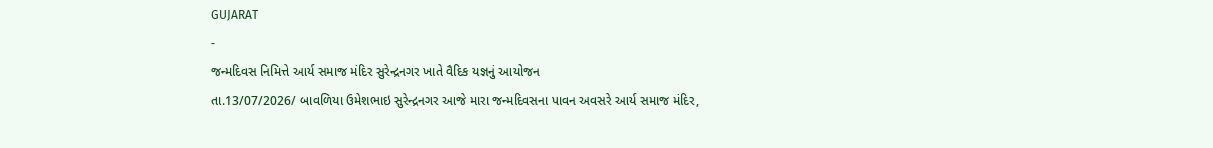GUJARAT
-
જન્મદિવસ નિમિત્તે આર્ય સમાજ મંદિર સુરેન્દ્રનગર ખાતે વૈદિક યજ્ઞનું આયોજન
તા.13/07/2026/ બાવળિયા ઉમેશભાઇ સુરેન્દ્રનગર આજે મારા જન્મદિવસના પાવન અવસરે આર્ય સમાજ મંદિર,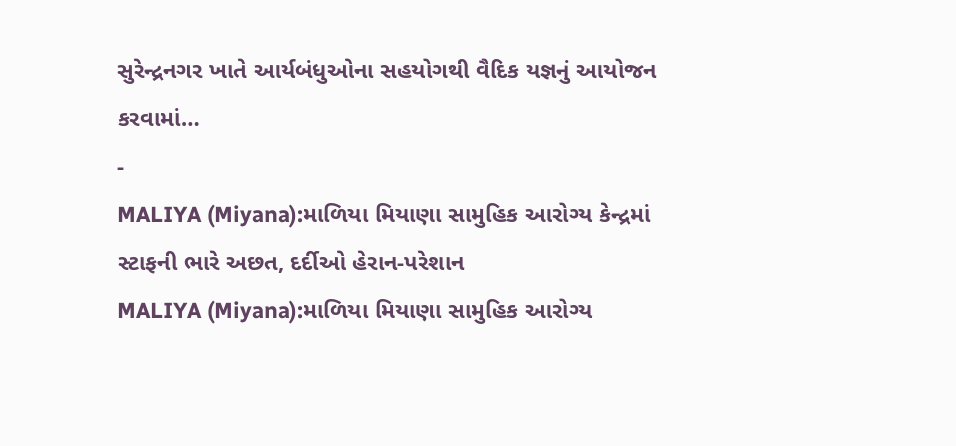સુરેન્દ્રનગર ખાતે આર્યબંધુઓના સહયોગથી વૈદિક યજ્ઞનું આયોજન કરવામાં…
-
MALIYA (Miyana):માળિયા મિયાણા સામુહિક આરોગ્ય કેન્દ્રમાં સ્ટાફની ભારે અછત, દર્દીઓ હેરાન-પરેશાન
MALIYA (Miyana):માળિયા મિયાણા સામુહિક આરોગ્ય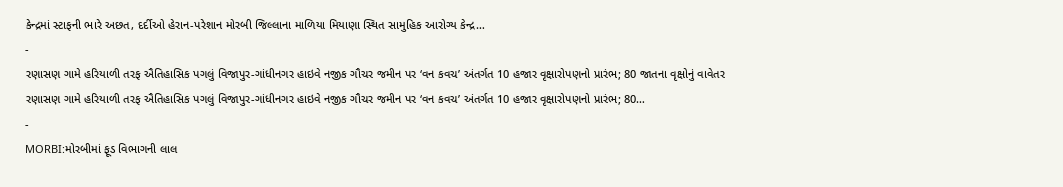કેન્દ્રમાં સ્ટાફની ભારે અછત, દર્દીઓ હેરાન-પરેશાન મોરબી જિલ્લાના માળિયા મિયાણા સ્થિત સામુહિક આરોગ્ય કેન્દ્ર…
-
રણાસણ ગામે હરિયાળી તરફ ઐતિહાસિક પગલું વિજાપુર-ગાંધીનગર હાઇવે નજીક ગૌચર જમીન પર ‘વન કવચ’ અંતર્ગત 10 હજાર વૃક્ષારોપણનો પ્રારંભ; 80 જાતના વૃક્ષોનું વાવેતર
રણાસણ ગામે હરિયાળી તરફ ઐતિહાસિક પગલું વિજાપુર-ગાંધીનગર હાઇવે નજીક ગૌચર જમીન પર ‘વન કવચ’ અંતર્ગત 10 હજાર વૃક્ષારોપણનો પ્રારંભ; 80…
-
MORBI:મોરબીમાં ફૂડ વિભાગની લાલ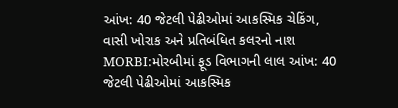આંખ: 40 જેટલી પેઢીઓમાં આકસ્મિક ચેકિંગ, વાસી ખોરાક અને પ્રતિબંધિત કલરનો નાશ
MORBI:મોરબીમાં ફૂડ વિભાગની લાલ આંખ: 40 જેટલી પેઢીઓમાં આકસ્મિક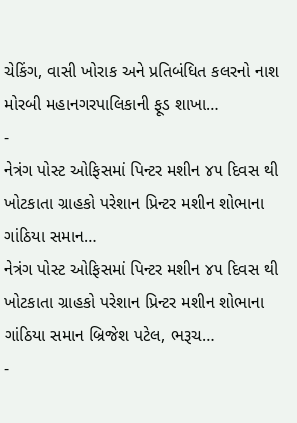ચેકિંગ, વાસી ખોરાક અને પ્રતિબંધિત કલરનો નાશ મોરબી મહાનગરપાલિકાની ફૂડ શાખા…
-
નેત્રંગ પોસ્ટ ઓફિસમાં પિન્ટર મશીન ૪૫ દિવસ થી ખોટકાતા ગ્રાહકો પરેશાન પ્રિન્ટર મશીન શોભાના ગાંઠિયા સમાન…
નેત્રંગ પોસ્ટ ઓફિસમાં પિન્ટર મશીન ૪૫ દિવસ થી ખોટકાતા ગ્રાહકો પરેશાન પ્રિન્ટર મશીન શોભાના ગાંઠિયા સમાન બ્રિજેશ પટેલ, ભરૂચ…
-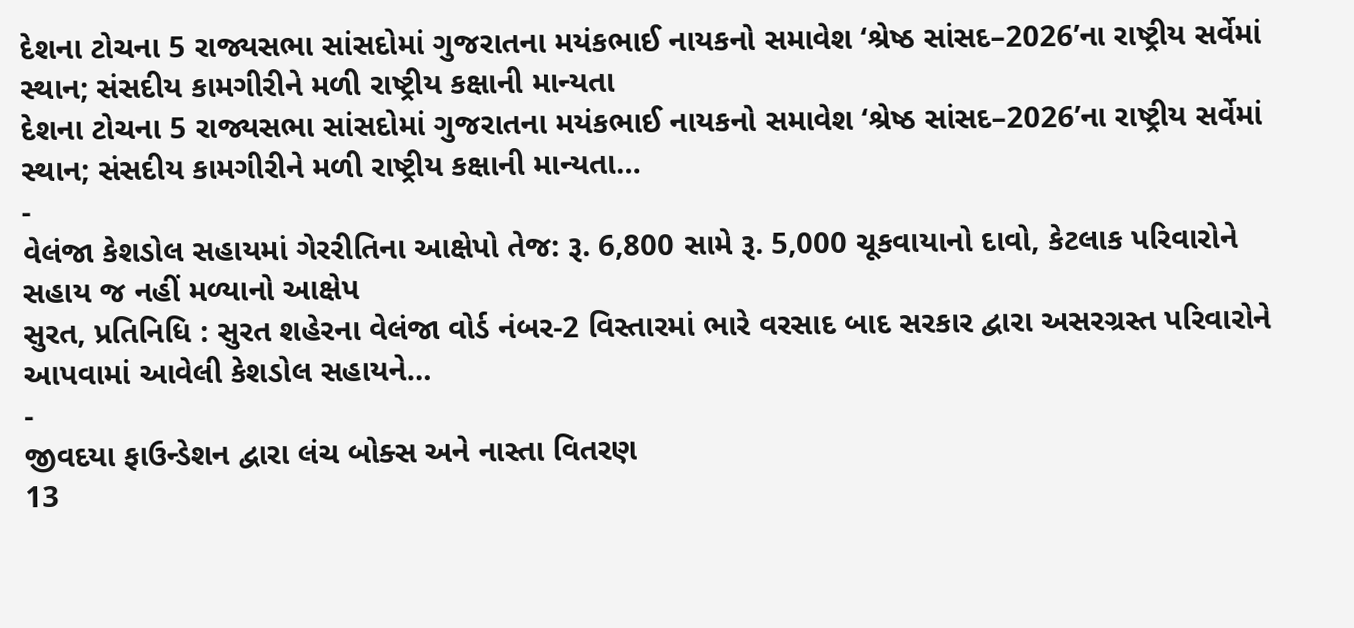દેશના ટોચના 5 રાજ્યસભા સાંસદોમાં ગુજરાતના મયંકભાઈ નાયકનો સમાવેશ ‘શ્રેષ્ઠ સાંસદ–2026’ના રાષ્ટ્રીય સર્વેમાં સ્થાન; સંસદીય કામગીરીને મળી રાષ્ટ્રીય કક્ષાની માન્યતા
દેશના ટોચના 5 રાજ્યસભા સાંસદોમાં ગુજરાતના મયંકભાઈ નાયકનો સમાવેશ ‘શ્રેષ્ઠ સાંસદ–2026’ના રાષ્ટ્રીય સર્વેમાં સ્થાન; સંસદીય કામગીરીને મળી રાષ્ટ્રીય કક્ષાની માન્યતા…
-
વેલંજા કેશડોલ સહાયમાં ગેરરીતિના આક્ષેપો તેજ: રૂ. 6,800 સામે રૂ. 5,000 ચૂકવાયાનો દાવો, કેટલાક પરિવારોને સહાય જ નહીં મળ્યાનો આક્ષેપ
સુરત, પ્રતિનિધિ : સુરત શહેરના વેલંજા વોર્ડ નંબર-2 વિસ્તારમાં ભારે વરસાદ બાદ સરકાર દ્વારા અસરગ્રસ્ત પરિવારોને આપવામાં આવેલી કેશડોલ સહાયને…
-
જીવદયા ફાઉન્ડેશન દ્વારા લંચ બોક્સ અને નાસ્તા વિતરણ
13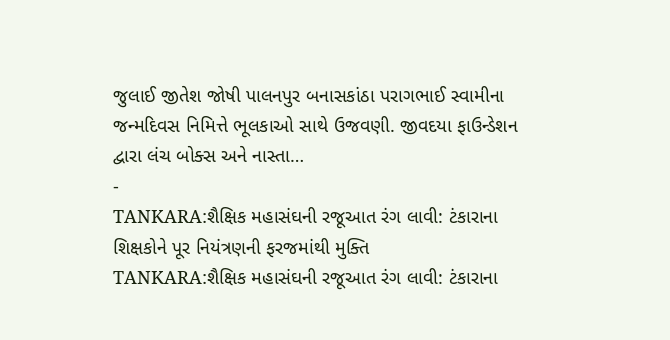જુલાઈ જીતેશ જોષી પાલનપુર બનાસકાંઠા પરાગભાઈ સ્વામીના જન્મદિવસ નિમિત્તે ભૂલકાઓ સાથે ઉજવણી. જીવદયા ફાઉન્ડેશન દ્વારા લંચ બોક્સ અને નાસ્તા…
-
TANKARA:શૈક્ષિક મહાસંઘની રજૂઆત રંગ લાવી: ટંકારાના શિક્ષકોને પૂર નિયંત્રણની ફરજમાંથી મુક્તિ
TANKARA:શૈક્ષિક મહાસંઘની રજૂઆત રંગ લાવી: ટંકારાના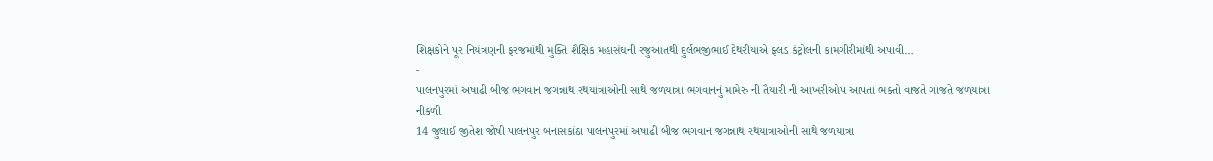શિક્ષકોને પૂર નિયંત્રણની ફરજમાંથી મુક્તિ શૈક્ષિક મહાસંઘની રજુઆતથી દુર્લભજીભાઈ દેથરીયાએ ફ્લડ કંટ્રોલની કામગીરીમાંથી અપાવી…
-
પાલનપુરમાં અષાઢી બીજ ભગવાન જગન્નાથ રથયાત્રાઓની સાથે જળયાત્રા ભગવાનનું મામેરુ ની તૈયારી ની આખરીઓપ આપતા ભક્તો વાજતે ગાજતે જળયાત્રા નીકળી
14 જુલાઈ જીતેશ જોષી પાલનપુર બનાસકાંઠા પાલનપુરમાં અષાઢી બીજ ભગવાન જગન્નાથ રથયાત્રાઓની સાથે જળયાત્રા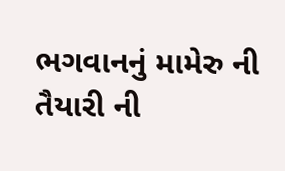ભગવાનનું મામેરુ ની તૈયારી ની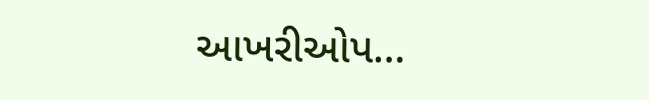આખરીઓપ…